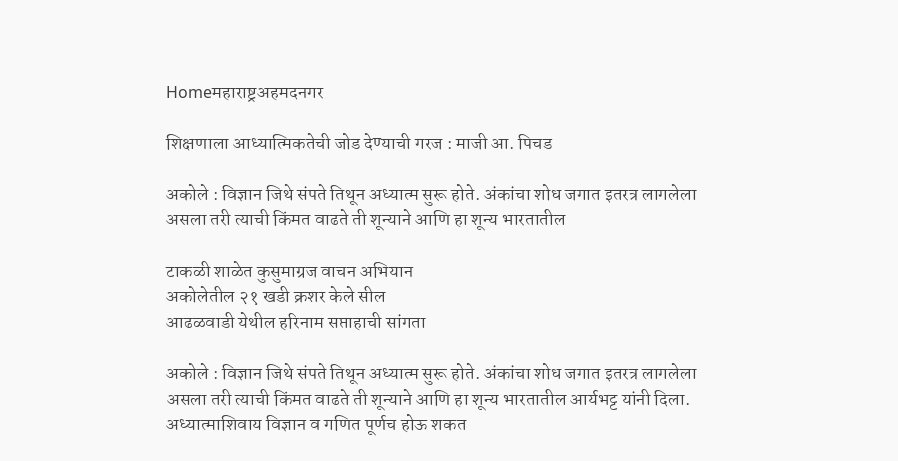Homeमहाराष्ट्रअहमदनगर

शिक्षणाला आध्यात्मिकतेची जोड देण्याची गरज : माजी आ. पिचड

अकोले : विज्ञान जिथे संपते तिथून अध्यात्म सुरू होते. अंकांचा शोध जगात इतरत्र लागलेला असला तरी त्याची किंमत वाढते ती शून्याने आणि हा शून्य भारतातील

टाकळी शाळेत कुसुमाग्रज वाचन अभियान
अकोलेतील २१ खडी क्रशर केले सील
आढळवाडी येथील हरिनाम सप्ताहाची सांगता

अकोले : विज्ञान जिथे संपते तिथून अध्यात्म सुरू होते. अंकांचा शोध जगात इतरत्र लागलेला असला तरी त्याची किंमत वाढते ती शून्याने आणि हा शून्य भारतातील आर्यभट्ट यांनी दिला. अध्यात्माशिवाय विज्ञान व गणित पूर्णच होऊ शकत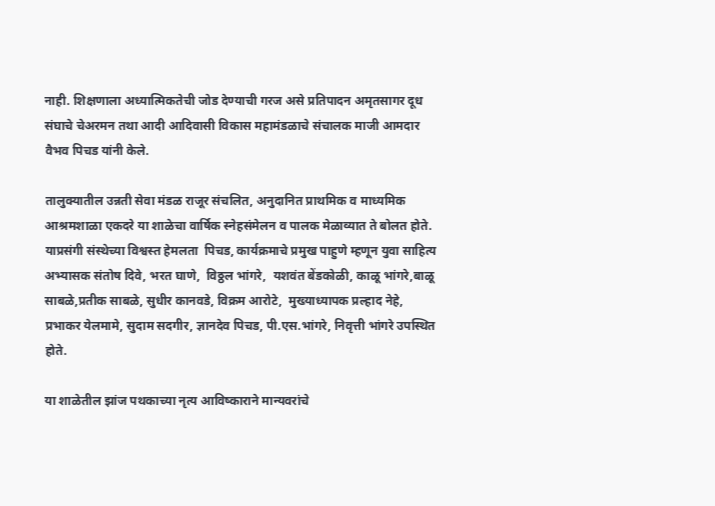नाही. शिक्षणाला अध्यात्मिकतेची जोड देण्याची गरज असे प्रतिपादन अमृतसागर दूध संघाचे चेअरमन तथा आदी आदिवासी विकास महामंडळाचे संचालक माजी आमदार वैभव पिचड यांनी केले.

तालुक्यातील उन्नती सेवा मंडळ राजूर संचलित, अनुदानित प्राथमिक व माध्यमिक आश्रमशाळा एकदरे या शाळेचा वार्षिक स्नेहसंमेलन व पालक मेळाव्यात ते बोलत होते. याप्रसंगी संस्थेच्या विश्वस्त हेमलता  पिचड, कार्यक्रमाचे प्रमुख पाहुणे म्हणून युवा साहित्य अभ्यासक संतोष दिवे, भरत घाणे,  विठ्ठल भांगरे,  यशवंत बेंडकोळी, काळू भांगरे,बाळू साबळे,प्रतीक साबळे, सुधीर कानवडे, विक्रम आरोटे,  मुख्याध्यापक प्रल्हाद नेहे, प्रभाकर येलमामे, सुदाम सदगीर, ज्ञानदेव पिचड, पी.एस.भांगरे, निवृत्ती भांगरे उपस्थित होते.

या शाळेतील झांज पथकाच्या नृत्य आविष्काराने मान्यवरांचे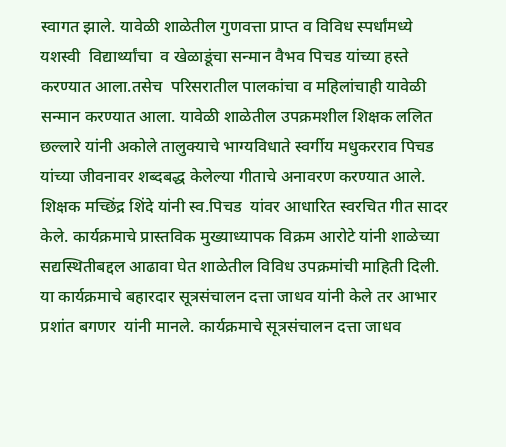स्वागत झाले. यावेळी शाळेतील गुणवत्ता प्राप्त व विविध स्पर्धांमध्ये यशस्वी  विद्यार्थ्यांचा  व खेळाडूंचा सन्मान वैभव पिचड यांच्या हस्ते करण्यात आला.तसेच  परिसरातील पालकांचा व महिलांचाही यावेळी सन्मान करण्यात आला. यावेळी शाळेतील उपक्रमशील शिक्षक ललित छल्लारे यांनी अकोले तालुक्याचे भाग्यविधाते स्वर्गीय मधुकरराव पिचड यांच्या जीवनावर शब्दबद्ध केलेल्या गीताचे अनावरण करण्यात आले.  शिक्षक मच्छिंद्र शिंदे यांनी स्व.पिचड  यांवर आधारित स्वरचित गीत सादर केले. कार्यक्रमाचे प्रास्तविक मुख्याध्यापक विक्रम आरोटे यांनी शाळेच्या सद्यस्थितीबद्दल आढावा घेत शाळेतील विविध उपक्रमांची माहिती दिली. या कार्यक्रमाचे बहारदार सूत्रसंचालन दत्ता जाधव यांनी केले तर आभार प्रशांत बगणर  यांनी मानले. कार्यक्रमाचे सूत्रसंचालन दत्ता जाधव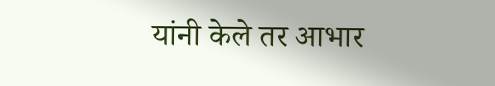यांनी केले तर आभार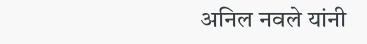अनिल नवले यांनी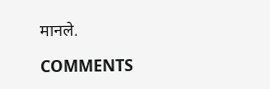मानले.

COMMENTS